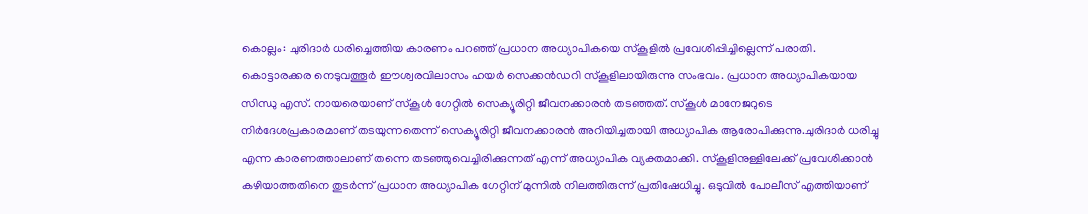കൊല്ലം: ചുരിദാർ ധരിച്ചെത്തിയ കാരണം പറഞ്ഞ് പ്രധാന അധ്യാപികയെ സ്കൂളിൽ പ്രവേശിപ്പിച്ചില്ലെന്ന് പരാതി.
കൊട്ടാരക്കര നെടുവത്തൂർ ഈശ്വരവിലാസം ഹയർ സെക്കൻഡറി സ്കൂളിലായിരുന്നു സംഭവം. പ്രധാന അധ്യാപികയായ സിന്ധു എസ്. നായരെയാണ് സ്കൂൾ ഗേറ്റിൽ സെക്യൂരിറ്റി ജീവനക്കാരൻ തടഞ്ഞത്. സ്കൂൾ മാനേജറുടെ നിർദേശപ്രകാരമാണ് തടയുന്നതെന്ന് സെക്യൂരിറ്റി ജീവനക്കാരൻ അറിയിച്ചതായി അധ്യാപിക ആരോപിക്കുന്നു.ചുരിദാർ ധരിച്ചു എന്ന കാരണത്താലാണ് തന്നെ തടഞ്ഞുവെച്ചിരിക്കുന്നത് എന്ന് അധ്യാപിക വ്യക്തമാക്കി. സ്കൂളിനുള്ളിലേക്ക് പ്രവേശിക്കാൻ കഴിയാത്തതിനെ തുടർന്ന് പ്രധാന അധ്യാപിക ഗേറ്റിന് മുന്നിൽ നിലത്തിരുന്ന് പ്രതിഷേധിച്ചു. ഒടുവിൽ പോലീസ് എത്തിയാണ്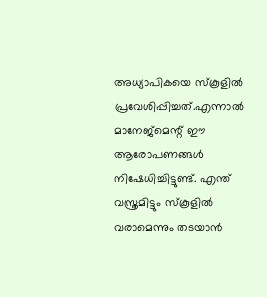അധ്യാപികയെ സ്കൂളിൽ പ്രവേശിപ്പിച്ചത്.എന്നാൽ മാനേജ്മെന്റ് ഈ ആരോപണങ്ങൾ നിഷേധിച്ചിട്ടുണ്ട്. എന്ത് വസ്ത്രമിട്ടും സ്കൂളിൽ വരാമെന്നും തടയാൻ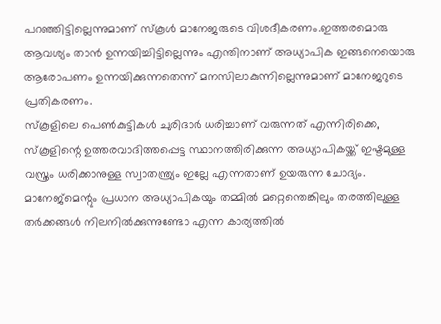പറഞ്ഞിട്ടില്ലെന്നുമാണ് സ്കൂൾ മാനേജരുടെ വിശദീകരണം.ഇത്തരമൊരു ആവശ്യം താൻ ഉന്നയിച്ചിട്ടില്ലെന്നും എന്തിനാണ് അധ്യാപിക ഇങ്ങനെയൊരു ആരോപണം ഉന്നയിക്കുന്നതെന്ന് മനസിലാകുന്നില്ലെന്നുമാണ് മാനേജറുടെ പ്രതികരണം.
സ്കൂളിലെ പെൺകുട്ടികൾ ചുരിദാർ ധരിച്ചാണ് വരുന്നത് എന്നിരിക്കെ, സ്കൂളിന്റെ ഉത്തരവാദിത്തപ്പെട്ട സ്ഥാനത്തിരിക്കുന്ന അധ്യാപികയ്ക്ക് ഇഷ്ടമുള്ള വസ്ത്രം ധരിക്കാനുള്ള സ്വാതന്ത്ര്യം ഇല്ലേ എന്നതാണ് ഉയരുന്ന ചോദ്യം. മാനേജ്മെന്റും പ്രധാന അധ്യാപികയും തമ്മിൽ മറ്റെന്തെങ്കിലും തരത്തിലുള്ള തർക്കങ്ങൾ നിലനിൽക്കുന്നുണ്ടോ എന്ന കാര്യത്തിൽ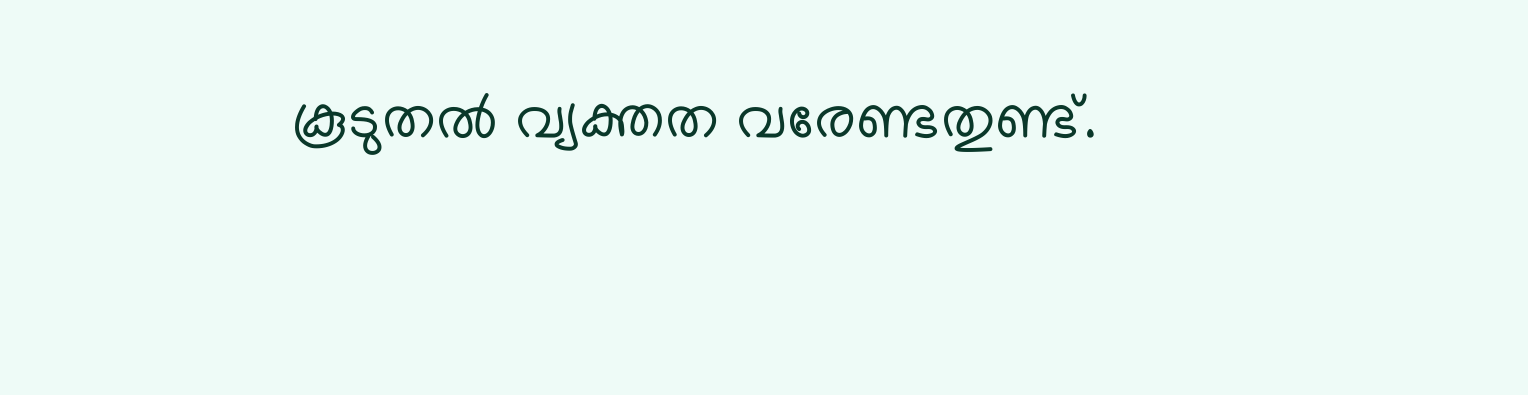കൂടുതൽ വ്യക്തത വരേണ്ടതുണ്ട്.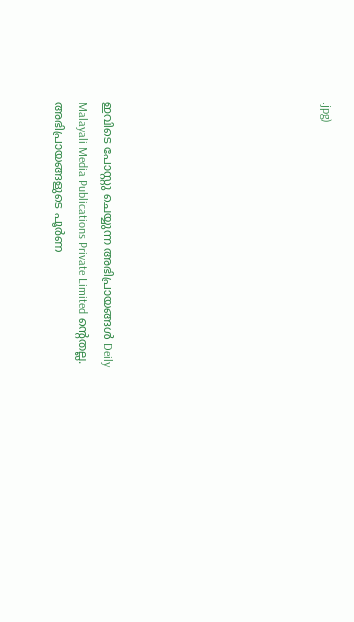.jpg)








ഇവിടെ പോസ്റ്റു ചെയ്യുന്ന അഭിപ്രായങ്ങൾ Deily Malayali Media Publications Private Limited ന്റെതല്ല. അഭിപ്രായങ്ങളുടെ പൂർണ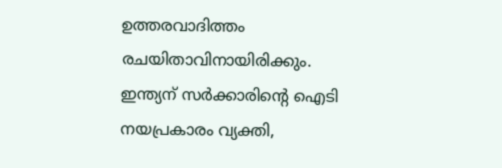ഉത്തരവാദിത്തം രചയിതാവിനായിരിക്കും.
ഇന്ത്യന് സർക്കാരിന്റെ ഐടി നയപ്രകാരം വ്യക്തി,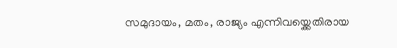സമുദായം, മതം, രാജ്യം എന്നിവയ്ക്കെതിരായ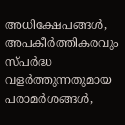അധിക്ഷേപങ്ങൾ, അപകീർത്തികരവും സ്പർദ്ധ വളർത്തുന്നതുമായ പരാമർശങ്ങൾ,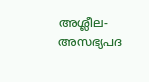അശ്ലീല-അസഭ്യപദ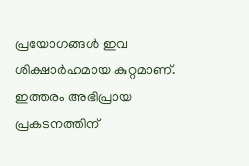പ്രയോഗങ്ങൾ ഇവ ശിക്ഷാർഹമായ കുറ്റമാണ്. ഇത്തരം അഭിപ്രായ പ്രകടനത്തിന്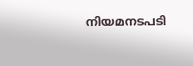നിയമനടപടി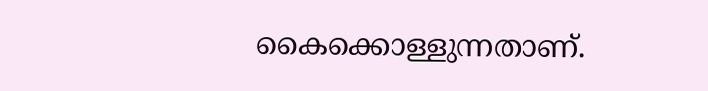കൈക്കൊള്ളുന്നതാണ്.